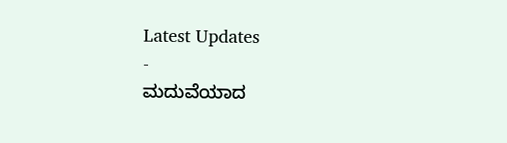Latest Updates
-
ಮದುವೆಯಾದ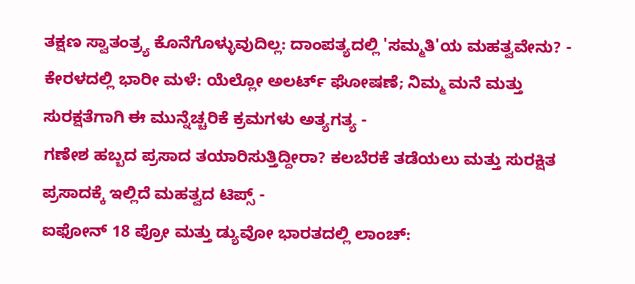ತಕ್ಷಣ ಸ್ವಾತಂತ್ರ್ಯ ಕೊನೆಗೊಳ್ಳುವುದಿಲ್ಲ: ದಾಂಪತ್ಯದಲ್ಲಿ 'ಸಮ್ಮತಿ'ಯ ಮಹತ್ವವೇನು? -
ಕೇರಳದಲ್ಲಿ ಭಾರೀ ಮಳೆ: ಯೆಲ್ಲೋ ಅಲರ್ಟ್ ಘೋಷಣೆ; ನಿಮ್ಮ ಮನೆ ಮತ್ತು ಸುರಕ್ಷತೆಗಾಗಿ ಈ ಮುನ್ನೆಚ್ಚರಿಕೆ ಕ್ರಮಗಳು ಅತ್ಯಗತ್ಯ -
ಗಣೇಶ ಹಬ್ಬದ ಪ್ರಸಾದ ತಯಾರಿಸುತ್ತಿದ್ದೀರಾ? ಕಲಬೆರಕೆ ತಡೆಯಲು ಮತ್ತು ಸುರಕ್ಷಿತ ಪ್ರಸಾದಕ್ಕೆ ಇಲ್ಲಿದೆ ಮಹತ್ವದ ಟಿಪ್ಸ್ -
ಐಫೋನ್ 18 ಪ್ರೋ ಮತ್ತು ಡ್ಯುವೋ ಭಾರತದಲ್ಲಿ ಲಾಂಚ್: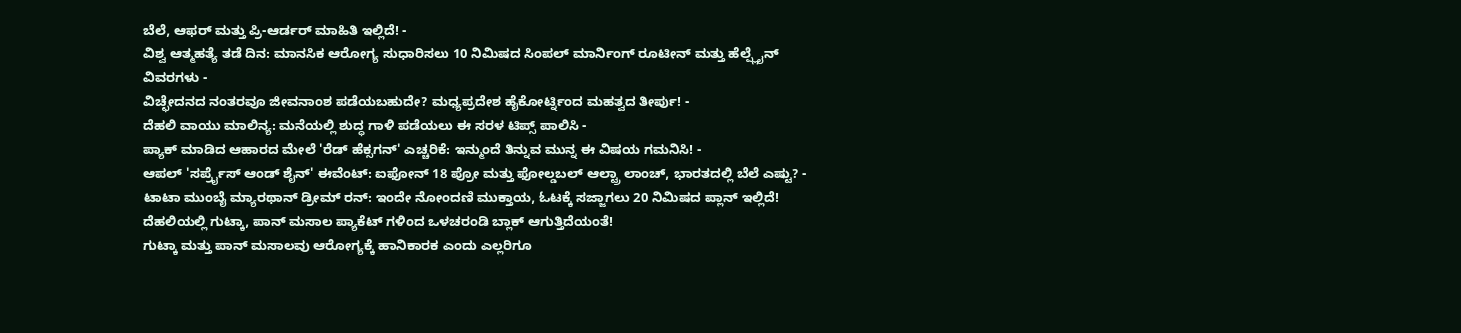ಬೆಲೆ, ಆಫರ್ ಮತ್ತು ಪ್ರಿ-ಆರ್ಡರ್ ಮಾಹಿತಿ ಇಲ್ಲಿದೆ! -
ವಿಶ್ವ ಆತ್ಮಹತ್ಯೆ ತಡೆ ದಿನ: ಮಾನಸಿಕ ಆರೋಗ್ಯ ಸುಧಾರಿಸಲು 10 ನಿಮಿಷದ ಸಿಂಪಲ್ ಮಾರ್ನಿಂಗ್ ರೂಟೀನ್ ಮತ್ತು ಹೆಲ್ಪ್ಲೈನ್ ವಿವರಗಳು -
ವಿಚ್ಛೇದನದ ನಂತರವೂ ಜೀವನಾಂಶ ಪಡೆಯಬಹುದೇ? ಮಧ್ಯಪ್ರದೇಶ ಹೈಕೋರ್ಟ್ನಿಂದ ಮಹತ್ವದ ತೀರ್ಪು! -
ದೆಹಲಿ ವಾಯು ಮಾಲಿನ್ಯ: ಮನೆಯಲ್ಲಿ ಶುದ್ಧ ಗಾಳಿ ಪಡೆಯಲು ಈ ಸರಳ ಟಿಪ್ಸ್ ಪಾಲಿಸಿ -
ಪ್ಯಾಕ್ ಮಾಡಿದ ಆಹಾರದ ಮೇಲೆ 'ರೆಡ್ ಹೆಕ್ಸಗನ್' ಎಚ್ಚರಿಕೆ: ಇನ್ಮುಂದೆ ತಿನ್ನುವ ಮುನ್ನ ಈ ವಿಷಯ ಗಮನಿಸಿ! -
ಆಪಲ್ 'ಸರ್ಪ್ರೈಸ್ ಆಂಡ್ ಶೈನ್' ಈವೆಂಟ್: ಐಫೋನ್ 18 ಪ್ರೋ ಮತ್ತು ಫೋಲ್ಡಬಲ್ ಆಲ್ಟ್ರಾ ಲಾಂಚ್, ಭಾರತದಲ್ಲಿ ಬೆಲೆ ಎಷ್ಟು? -
ಟಾಟಾ ಮುಂಬೈ ಮ್ಯಾರಥಾನ್ ಡ್ರೀಮ್ ರನ್: ಇಂದೇ ನೋಂದಣಿ ಮುಕ್ತಾಯ, ಓಟಕ್ಕೆ ಸಜ್ಜಾಗಲು 20 ನಿಮಿಷದ ಪ್ಲಾನ್ ಇಲ್ಲಿದೆ!
ದೆಹಲಿಯಲ್ಲಿ ಗುಟ್ಕಾ, ಪಾನ್ ಮಸಾಲ ಪ್ಯಾಕೆಟ್ ಗಳಿಂದ ಒಳಚರಂಡಿ ಬ್ಲಾಕ್ ಆಗುತ್ತಿದೆಯಂತೆ!
ಗುಟ್ಕಾ ಮತ್ತು ಪಾನ್ ಮಸಾಲವು ಆರೋಗ್ಯಕ್ಕೆ ಹಾನಿಕಾರಕ ಎಂದು ಎಲ್ಲರಿಗೂ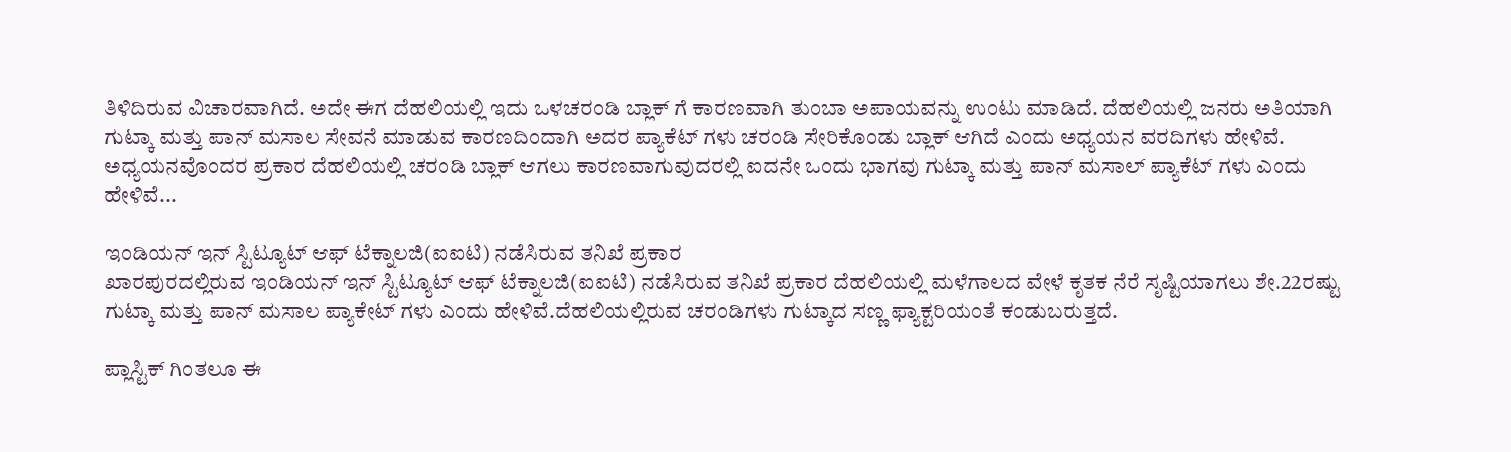ತಿಳಿದಿರುವ ವಿಚಾರವಾಗಿದೆ. ಅದೇ ಈಗ ದೆಹಲಿಯಲ್ಲಿ ಇದು ಒಳಚರಂಡಿ ಬ್ಲಾಕ್ ಗೆ ಕಾರಣವಾಗಿ ತುಂಬಾ ಅಪಾಯವನ್ನು ಉಂಟು ಮಾಡಿದೆ. ದೆಹಲಿಯಲ್ಲಿ ಜನರು ಅತಿಯಾಗಿ ಗುಟ್ಕಾ ಮತ್ತು ಪಾನ್ ಮಸಾಲ ಸೇವನೆ ಮಾಡುವ ಕಾರಣದಿಂದಾಗಿ ಅದರ ಪ್ಯಾಕೆಟ್ ಗಳು ಚರಂಡಿ ಸೇರಿಕೊಂಡು ಬ್ಲಾಕ್ ಆಗಿದೆ ಎಂದು ಅಧ್ಯಯನ ವರದಿಗಳು ಹೇಳಿವೆ.
ಅಧ್ಯಯನವೊಂದರ ಪ್ರಕಾರ ದೆಹಲಿಯಲ್ಲಿ ಚರಂಡಿ ಬ್ಲಾಕ್ ಆಗಲು ಕಾರಣವಾಗುವುದರಲ್ಲಿ ಐದನೇ ಒಂದು ಭಾಗವು ಗುಟ್ಕಾ ಮತ್ತು ಪಾನ್ ಮಸಾಲ್ ಪ್ಯಾಕೆಟ್ ಗಳು ಎಂದು ಹೇಳಿವೆ...

ಇಂಡಿಯನ್ ಇನ್ ಸ್ಟಿಟ್ಯೂಟ್ ಆಫ್ ಟೆಕ್ನಾಲಜಿ(ಐಐಟಿ) ನಡೆಸಿರುವ ತನಿಖೆ ಪ್ರಕಾರ
ಖಾರಪುರದಲ್ಲಿರುವ ಇಂಡಿಯನ್ ಇನ್ ಸ್ಟಿಟ್ಯೂಟ್ ಆಫ್ ಟೆಕ್ನಾಲಜಿ(ಐಐಟಿ) ನಡೆಸಿರುವ ತನಿಖೆ ಪ್ರಕಾರ ದೆಹಲಿಯಲ್ಲಿ ಮಳೆಗಾಲದ ವೇಳೆ ಕೃತಕ ನೆರೆ ಸೃಷ್ಟಿಯಾಗಲು ಶೇ.22ರಷ್ಟು ಗುಟ್ಕಾ ಮತ್ತು ಪಾನ್ ಮಸಾಲ ಪ್ಯಾಕೇಟ್ ಗಳು ಎಂದು ಹೇಳಿವೆ.ದೆಹಲಿಯಲ್ಲಿರುವ ಚರಂಡಿಗಳು ಗುಟ್ಕಾದ ಸಣ್ಣ ಫ್ಯಾಕ್ಟರಿಯಂತೆ ಕಂಡುಬರುತ್ತದೆ.

ಪ್ಲಾಸ್ಟಿಕ್ ಗಿಂತಲೂ ಈ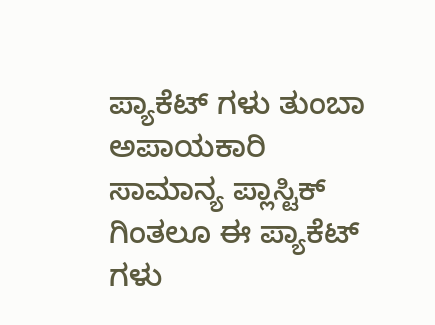ಪ್ಯಾಕೆಟ್ ಗಳು ತುಂಬಾ ಅಪಾಯಕಾರಿ
ಸಾಮಾನ್ಯ ಪ್ಲಾಸ್ಟಿಕ್ ಗಿಂತಲೂ ಈ ಪ್ಯಾಕೆಟ್ ಗಳು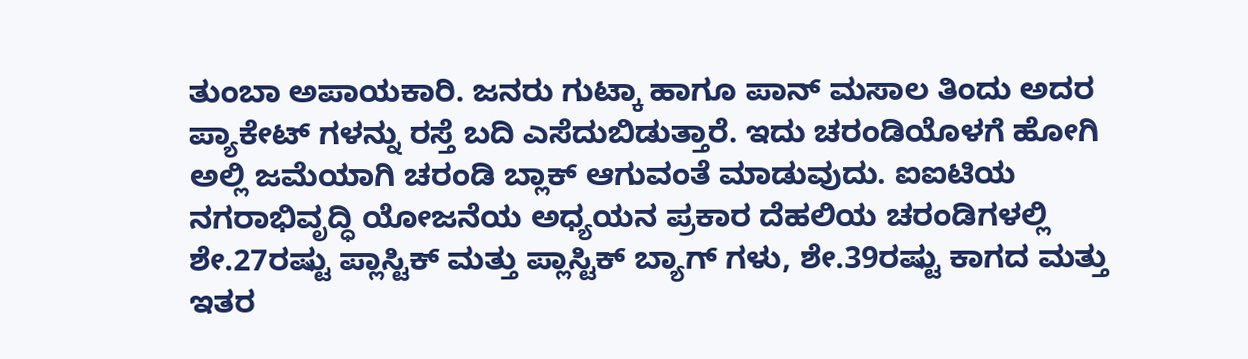ತುಂಬಾ ಅಪಾಯಕಾರಿ. ಜನರು ಗುಟ್ಕಾ ಹಾಗೂ ಪಾನ್ ಮಸಾಲ ತಿಂದು ಅದರ ಪ್ಯಾಕೇಟ್ ಗಳನ್ನು ರಸ್ತೆ ಬದಿ ಎಸೆದುಬಿಡುತ್ತಾರೆ. ಇದು ಚರಂಡಿಯೊಳಗೆ ಹೋಗಿ ಅಲ್ಲಿ ಜಮೆಯಾಗಿ ಚರಂಡಿ ಬ್ಲಾಕ್ ಆಗುವಂತೆ ಮಾಡುವುದು. ಐಐಟಿಯ ನಗರಾಭಿವೃದ್ಧಿ ಯೋಜನೆಯ ಅಧ್ಯಯನ ಪ್ರಕಾರ ದೆಹಲಿಯ ಚರಂಡಿಗಳಲ್ಲಿ ಶೇ.27ರಷ್ಟು ಪ್ಲಾಸ್ಟಿಕ್ ಮತ್ತು ಪ್ಲಾಸ್ಟಿಕ್ ಬ್ಯಾಗ್ ಗಳು, ಶೇ.39ರಷ್ಟು ಕಾಗದ ಮತ್ತು ಇತರ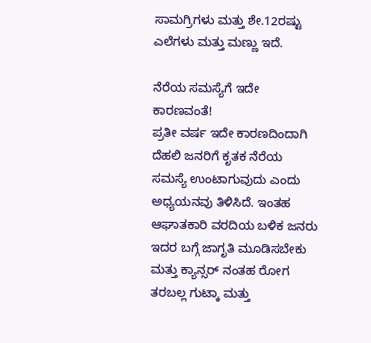ಸಾಮಗ್ರಿಗಳು ಮತ್ತು ಶೇ.12ರಷ್ಟು ಎಲೆಗಳು ಮತ್ತು ಮಣ್ಣು ಇದೆ.

ನೆರೆಯ ಸಮಸ್ಯೆಗೆ ಇದೇ ಕಾರಣವಂತೆ!
ಪ್ರತೀ ವರ್ಷ ಇದೇ ಕಾರಣದಿಂದಾಗಿ ದೆಹಲಿ ಜನರಿಗೆ ಕೃತಕ ನೆರೆಯ ಸಮಸ್ಯೆ ಉಂಟಾಗುವುದು ಎಂದು ಅಧ್ಯಯನವು ತಿಳಿಸಿದೆ. ಇಂತಹ ಆಘಾತಕಾರಿ ವರದಿಯ ಬಳಿಕ ಜನರು ಇದರ ಬಗ್ಗೆ ಜಾಗೃತಿ ಮೂಡಿಸಬೇಕು ಮತ್ತು ಕ್ಯಾನ್ಸರ್ ನಂತಹ ರೋಗ ತರಬಲ್ಲ ಗುಟ್ಕಾ ಮತ್ತು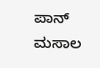ಪಾನ್ ಮಸಾಲ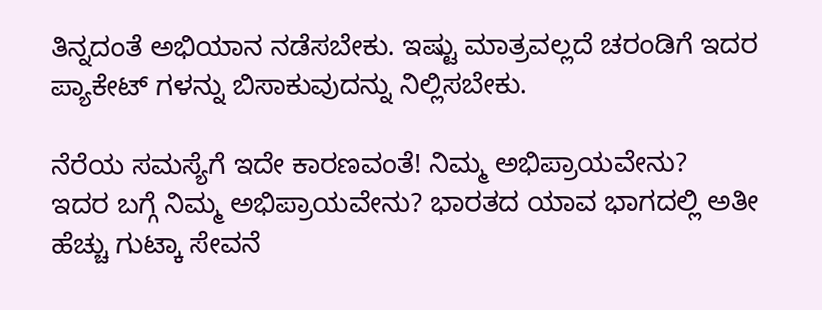ತಿನ್ನದಂತೆ ಅಭಿಯಾನ ನಡೆಸಬೇಕು. ಇಷ್ಟು ಮಾತ್ರವಲ್ಲದೆ ಚರಂಡಿಗೆ ಇದರ ಪ್ಯಾಕೇಟ್ ಗಳನ್ನು ಬಿಸಾಕುವುದನ್ನು ನಿಲ್ಲಿಸಬೇಕು.

ನೆರೆಯ ಸಮಸ್ಯೆಗೆ ಇದೇ ಕಾರಣವಂತೆ! ನಿಮ್ಮ ಅಭಿಪ್ರಾಯವೇನು?
ಇದರ ಬಗ್ಗೆ ನಿಮ್ಮ ಅಭಿಪ್ರಾಯವೇನು? ಭಾರತದ ಯಾವ ಭಾಗದಲ್ಲಿ ಅತೀ ಹೆಚ್ಚು ಗುಟ್ಕಾ ಸೇವನೆ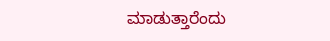ಮಾಡುತ್ತಾರೆಂದು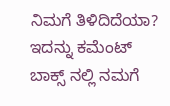ನಿಮಗೆ ತಿಳಿದಿದೆಯಾ? ಇದನ್ನು ಕಮೆಂಟ್ ಬಾಕ್ಸ್ ನಲ್ಲಿ ನಮಗೆ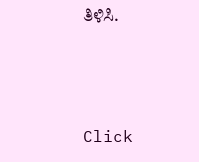ತಿಳಿಸಿ.



Click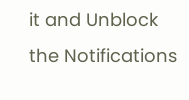it and Unblock the Notifications